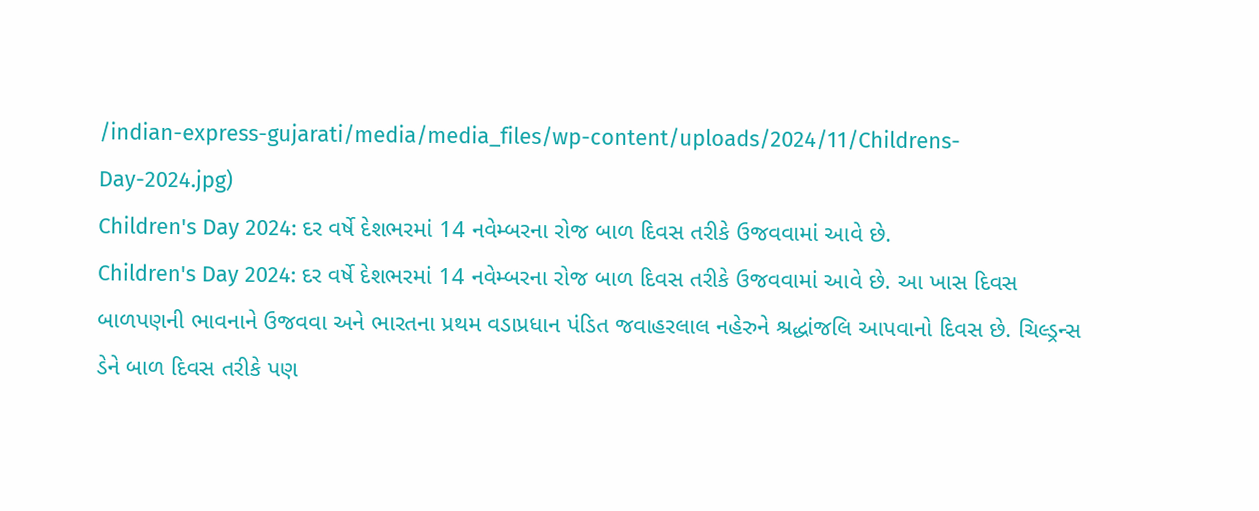/indian-express-gujarati/media/media_files/wp-content/uploads/2024/11/Childrens-Day-2024.jpg)
Children's Day 2024: દર વર્ષે દેશભરમાં 14 નવેમ્બરના રોજ બાળ દિવસ તરીકે ઉજવવામાં આવે છે.
Children's Day 2024: દર વર્ષે દેશભરમાં 14 નવેમ્બરના રોજ બાળ દિવસ તરીકે ઉજવવામાં આવે છે. આ ખાસ દિવસ બાળપણની ભાવનાને ઉજવવા અને ભારતના પ્રથમ વડાપ્રધાન પંડિત જવાહરલાલ નહેરુને શ્રદ્ધાંજલિ આપવાનો દિવસ છે. ચિલ્ડ્રન્સ ડેને બાળ દિવસ તરીકે પણ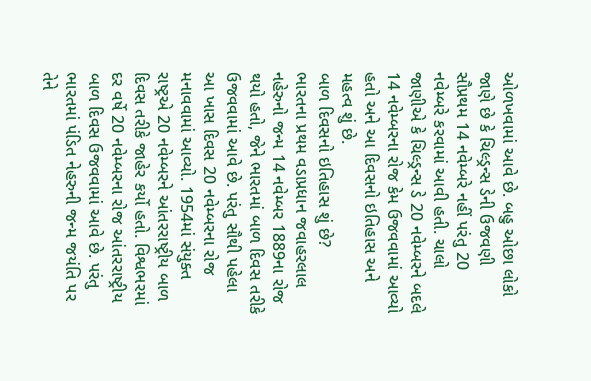ઓળખવામાં આવે છે. બહુ ઓછા લોકો જાણે છે કે ચિલ્ડ્રન્સ ડેની ઉજવણી સૌપ્રથમ 14 નવેમ્બરે નહીં પરંતુ 20 નવેમ્બરે કરવામાં આવી હતી. ચાલો જાણીએ કે ચિલ્ડ્રન્સ ડે 20 નવેમ્બરને બદલે 14 નવેમ્બરના રોજ કેમ ઉજવવામાં આવ્યો હતો અને આ દિવસનો ઇતિહાસ અને મહત્વ શું છે.
બાળ દિવસનો ઇતિહાસ શું છે?
ભારતના પ્રથમ વડાપ્રધાન જવાહરલાલ નહેરુનો જન્મ 14 નવેમ્બર 1889ના રોજ થયો હતો, જેને ભારતમાં બાળ દિવસ તરીકે ઉજવવામાં આવે છે. પરંતુ સૌથી પહેલા આ ખાસ દિવસ 20 નવેમ્બરના રોજ મનાવવામાં આવ્યો. 1954માં સંયુક્ત રાષ્ટ્રએ 20 નવેમ્બરને આંતરરાષ્ટ્રીય બાળ દિવસ તરીકે જાહેર કર્યો હતો. વિશ્વભરમાં દર વર્ષે 20 નવેમ્બરના રોજ આંતરરાષ્ટ્રીય બાળ દિવસ ઉજવવામાં આવે છે. પરંતુ ભારતમાં પંડિત નેહરુની જન્મ જયંતિ પર તેને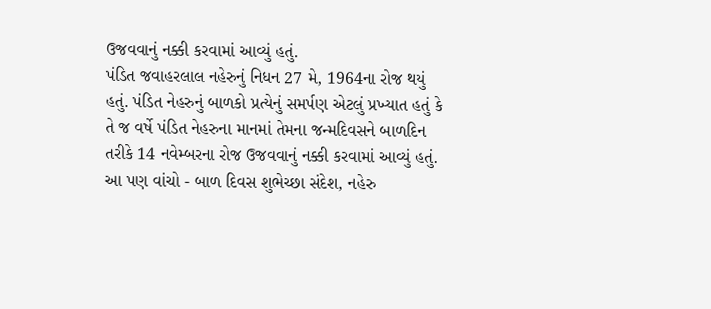ઉજવવાનું નક્કી કરવામાં આવ્યું હતું.
પંડિત જવાહરલાલ નહેરુનું નિધન 27 મે, 1964ના રોજ થયું હતું. પંડિત નેહરુનું બાળકો પ્રત્યેનું સમર્પણ એટલું પ્રખ્યાત હતું કે તે જ વર્ષે પંડિત નેહરુના માનમાં તેમના જન્મદિવસને બાળદિન તરીકે 14 નવેમ્બરના રોજ ઉજવવાનું નક્કી કરવામાં આવ્યું હતું.
આ પણ વાંચો - બાળ દિવસ શુભેચ્છા સંદેશ, નહેરુ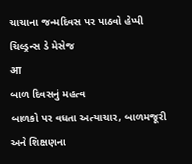ચાચાના જન્મદિવસ પર પાઠવો હેપ્પી ચિલ્ડ્રન્સ ડે મેસેજ
आ
બાળ દિવસનું મહત્વ
બાળકો પર વધતા અત્યાચાર, બાળમજૂરી અને શિક્ષણના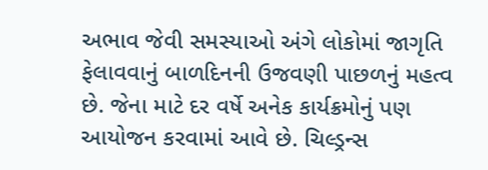અભાવ જેવી સમસ્યાઓ અંગે લોકોમાં જાગૃતિ ફેલાવવાનું બાળદિનની ઉજવણી પાછળનું મહત્વ છે. જેના માટે દર વર્ષે અનેક કાર્યક્રમોનું પણ આયોજન કરવામાં આવે છે. ચિલ્ડ્રન્સ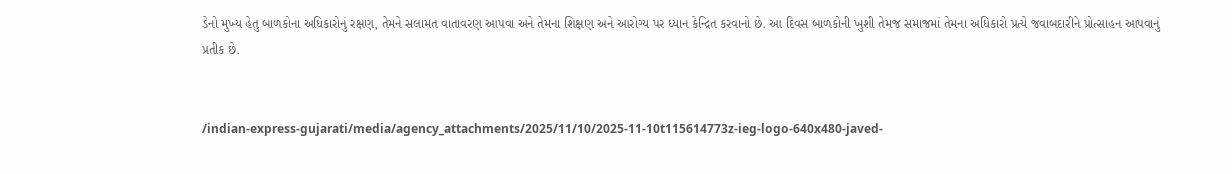ડેનો મુખ્ય હેતુ બાળકોના અધિકારોનું રક્ષણ, તેમને સલામત વાતાવરણ આપવા અને તેમના શિક્ષણ અને આરોગ્ય પર ધ્યાન કેન્દ્રિત કરવાનો છે. આ દિવસ બાળકોની ખુશી તેમજ સમાજમાં તેમના અધિકારો પ્રત્યે જવાબદારીને પ્રોત્સાહન આપવાનું પ્રતીક છે.


/indian-express-gujarati/media/agency_attachments/2025/11/10/2025-11-10t115614773z-ieg-logo-640x480-javed-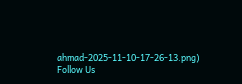ahmad-2025-11-10-17-26-13.png)
Follow Us